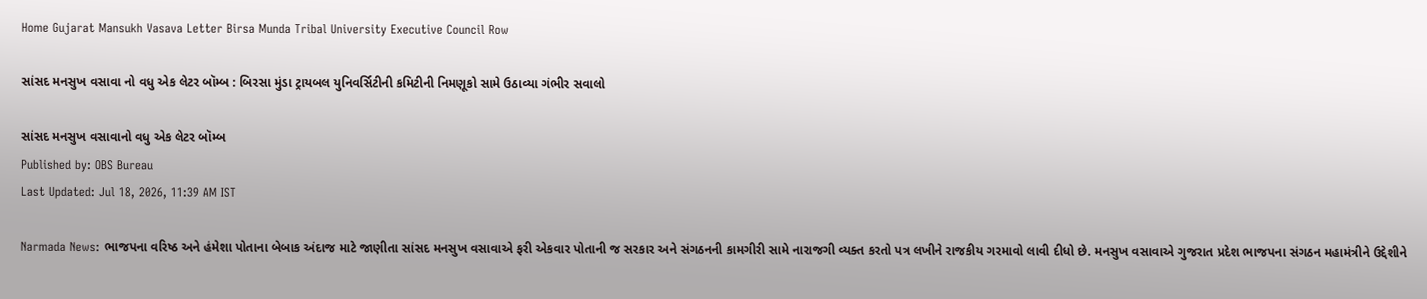Home Gujarat Mansukh Vasava Letter Birsa Munda Tribal University Executive Council Row

સાંસદ મનસુખ વસાવા નો વધુ એક લેટર બૉમ્બ : બિરસા મુંડા ટ્રાયબલ યુનિવર્સિટીની કમિટીની નિમણૂકો સામે ઉઠાવ્યા ગંભીર સવાલો

સાંસદ મનસુખ વસાવાનો વધુ એક લેટર બૉમ્બ
Published by: OBS Bureau
Last Updated: Jul 18, 2026, 11:39 AM IST

Narmada News: ભાજપના વરિષ્ઠ અને હંમેશા પોતાના બેબાક અંદાજ માટે જાણીતા સાંસદ મનસુખ વસાવાએ ફરી એકવાર પોતાની જ સરકાર અને સંગઠનની કામગીરી સામે નારાજગી વ્યક્ત કરતો પત્ર લખીને રાજકીય ગરમાવો લાવી દીધો છે. મનસુખ વસાવાએ ગુજરાત પ્રદેશ ભાજપના સંગઠન મહામંત્રીને ઉદ્દેશીને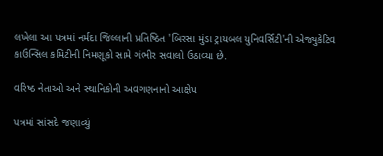લખેલા આ પત્રમાં નર્મદા જિલ્લાની પ્રતિષ્ઠિત 'બિરસા મુંડા ટ્રાયબલ યુનિવર્સિટી'ની એજ્યુકેટિવ કાઉન્સિલ કમિટીની નિમણૂકો સામે ગંભીર સવાલો ઉઠાવ્યા છે.

વરિષ્ઠ નેતાઓ અને સ્થાનિકોની અવગણનાનો આક્ષેપ

પત્રમાં સાંસદે જણાવ્યું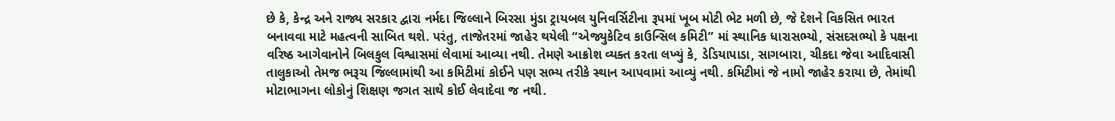છે કે, કેન્દ્ર અને રાજ્ય સરકાર દ્વારા નર્મદા જિલ્લાને બિરસા મુંડા ટ્રાયબલ યુનિવર્સિટીના રૂપમાં ખૂબ મોટી ભેટ મળી છે, જે દેશને વિકસિત ભારત બનાવવા માટે મહત્વની સાબિત થશે. પરંતુ, તાજેતરમાં જાહેર થયેલી “એજ્યુકેટિવ કાઉન્સિલ કમિટી” માં સ્થાનિક ધારાસભ્યો, સંસદસભ્યો કે પક્ષના વરિષ્ઠ આગેવાનોને બિલકુલ વિશ્વાસમાં લેવામાં આવ્યા નથી. તેમણે આક્રોશ વ્યક્ત કરતા લખ્યું કે, ડેડિયાપાડા, સાગબારા, ચીકદા જેવા આદિવાસી તાલુકાઓ તેમજ ભરૂચ જિલ્લામાંથી આ કમિટીમાં કોઈને પણ સભ્ય તરીકે સ્થાન આપવામાં આવ્યું નથી. કમિટીમાં જે નામો જાહેર કરાયા છે, તેમાંથી મોટાભાગના લોકોનું શિક્ષણ જગત સાથે કોઈ લેવાદેવા જ નથી.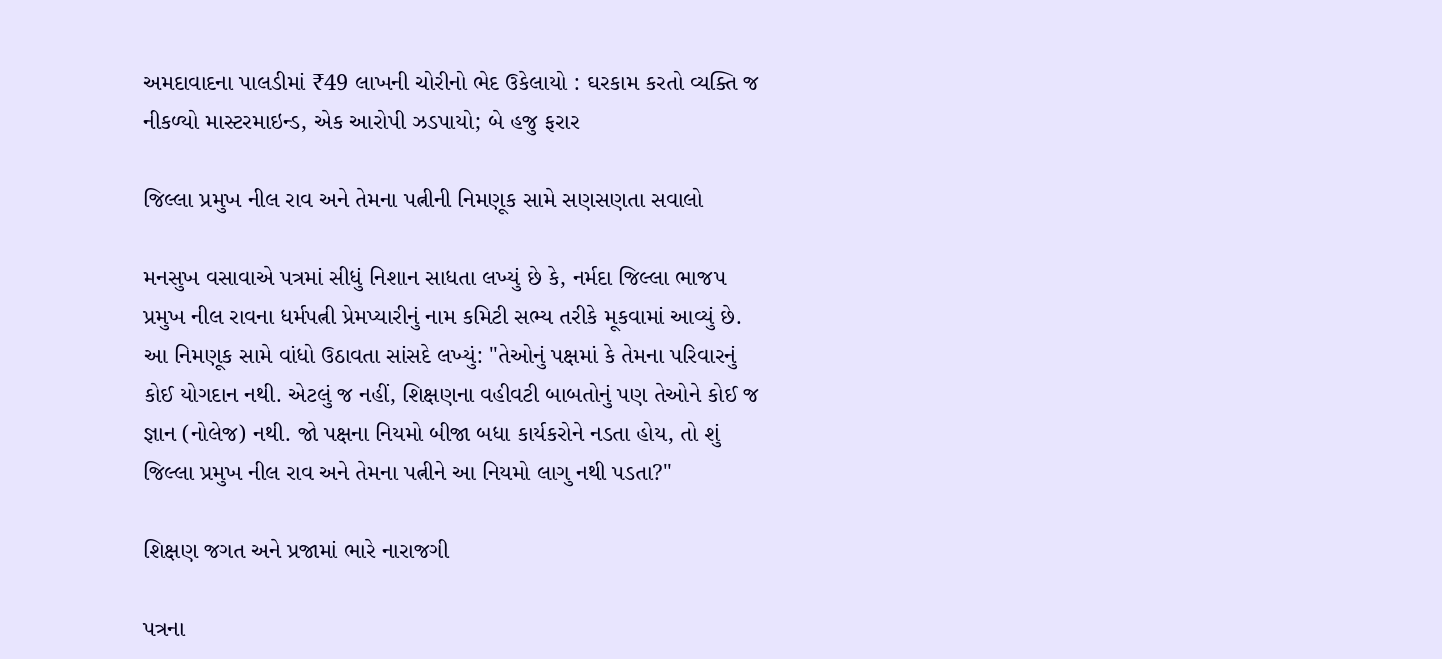અમદાવાદના પાલડીમાં ₹49 લાખની ચોરીનો ભેદ ઉકેલાયો : ઘરકામ કરતો વ્યક્તિ જ નીકળ્યો માસ્ટરમાઇન્ડ, એક આરોપી ઝડપાયો; બે હજુ ફરાર

જિલ્લા પ્રમુખ નીલ રાવ અને તેમના પત્નીની નિમણૂક સામે સણસણતા સવાલો

મનસુખ વસાવાએ પત્રમાં સીધું નિશાન સાધતા લખ્યું છે કે, નર્મદા જિલ્લા ભાજપ પ્રમુખ નીલ રાવના ધર્મપત્ની પ્રેમપ્યારીનું નામ કમિટી સભ્ય તરીકે મૂકવામાં આવ્યું છે. આ નિમણૂક સામે વાંધો ઉઠાવતા સાંસદે લખ્યું: "તેઓનું પક્ષમાં કે તેમના પરિવારનું કોઈ યોગદાન નથી. એટલું જ નહીં, શિક્ષણના વહીવટી બાબતોનું પણ તેઓને કોઈ જ જ્ઞાન (નોલેજ) નથી. જો પક્ષના નિયમો બીજા બધા કાર્યકરોને નડતા હોય, તો શું જિલ્લા પ્રમુખ નીલ રાવ અને તેમના પત્નીને આ નિયમો લાગુ નથી પડતા?"

શિક્ષણ જગત અને પ્રજામાં ભારે નારાજગી

પત્રના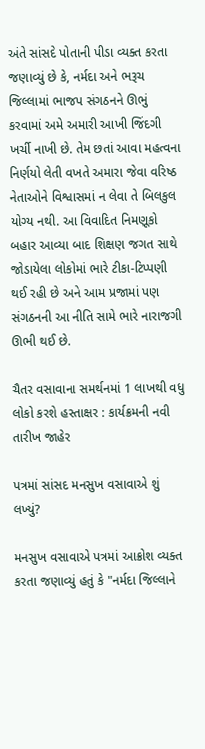અંતે સાંસદે પોતાની પીડા વ્યક્ત કરતા જણાવ્યું છે કે, નર્મદા અને ભરૂચ જિલ્લામાં ભાજપ સંગઠનને ઊભું કરવામાં અમે અમારી આખી જિંદગી ખર્ચી નાખી છે. તેમ છતાં આવા મહત્વના નિર્ણયો લેતી વખતે અમારા જેવા વરિષ્ઠ નેતાઓને વિશ્વાસમાં ન લેવા તે બિલકુલ યોગ્ય નથી. આ વિવાદિત નિમણૂકો બહાર આવ્યા બાદ શિક્ષણ જગત સાથે જોડાયેલા લોકોમાં ભારે ટીકા-ટિપ્પણી થઈ રહી છે અને આમ પ્રજામાં પણ સંગઠનની આ નીતિ સામે ભારે નારાજગી ઊભી થઈ છે.

ચૈતર વસાવાના સમર્થનમાં 1 લાખથી વધુ લોકો કરશે હસ્તાક્ષર : કાર્યક્રમની નવી તારીખ જાહેર

પત્રમાં સાંસદ મનસુખ વસાવાએ શું લખ્યું?

મનસુખ વસાવાએ પત્રમાં આક્રોશ વ્યક્ત કરતા જણાવ્યું હતું કે "નર્મદા જિલ્લાને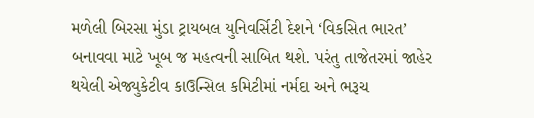મળેલી બિરસા મુંડા ટ્રાયબલ યુનિવર્સિટી દેશને ‘વિકસિત ભારત’ બનાવવા માટે ખૂબ જ મહત્વની સાબિત થશે. પરંતુ તાજેતરમાં જાહેર થયેલી એજ્યુકેટીવ કાઉન્સિલ કમિટીમાં નર્મદા અને ભરૂચ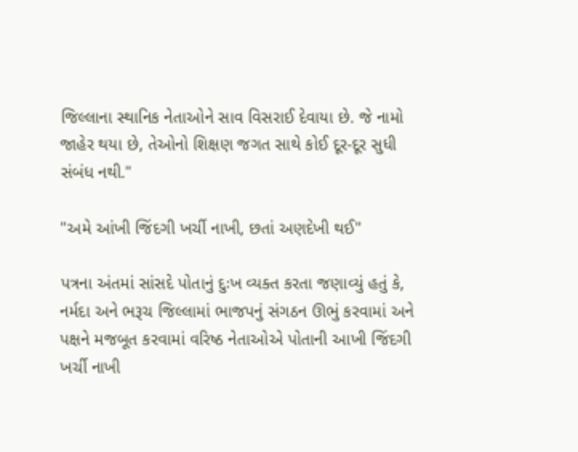જિલ્લાના સ્થાનિક નેતાઓને સાવ વિસરાઈ દેવાયા છે. જે નામો જાહેર થયા છે, તેઓનો શિક્ષણ જગત સાથે કોઈ દૂર-દૂર સુધી સંબંધ નથી."

"અમે આંખી જિંદગી ખર્ચી નાખી, છતાં અણદેખી થઈ"

પત્રના અંતમાં સાંસદે પોતાનું દુઃખ વ્યક્ત કરતા જણાવ્યું હતું કે, નર્મદા અને ભરૂચ જિલ્લામાં ભાજપનું સંગઠન ઊભું કરવામાં અને પક્ષને મજબૂત કરવામાં વરિષ્ઠ નેતાઓએ પોતાની આખી જિંદગી ખર્ચી નાખી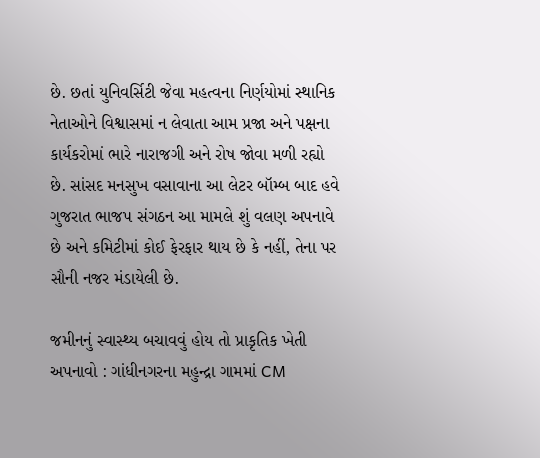છે. છતાં યુનિવર્સિટી જેવા મહત્વના નિર્ણયોમાં સ્થાનિક નેતાઓને વિશ્વાસમાં ન લેવાતા આમ પ્રજા અને પક્ષના કાર્યકરોમાં ભારે નારાજગી અને રોષ જોવા મળી રહ્યો છે. સાંસદ મનસુખ વસાવાના આ લેટર બૉમ્બ બાદ હવે ગુજરાત ભાજપ સંગઠન આ મામલે શું વલણ અપનાવે છે અને કમિટીમાં કોઈ ફેરફાર થાય છે કે નહીં, તેના પર સૌની નજર મંડાયેલી છે.

જમીનનું સ્વાસ્થ્ય બચાવવું હોય તો પ્રાકૃતિક ખેતી અપનાવો : ગાંધીનગરના મહુન્દ્રા ગામમાં CM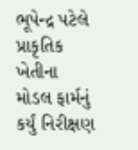ભૂપેન્દ્ર પટેલે પ્રાકૃતિક ખેતીના મોડલ ફાર્મનું કર્યું નિરીક્ષણ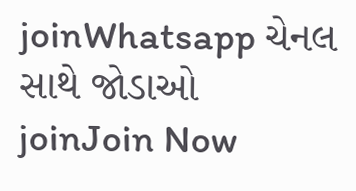joinWhatsapp ચેનલ સાથે જોડાઓ
joinJoin Now